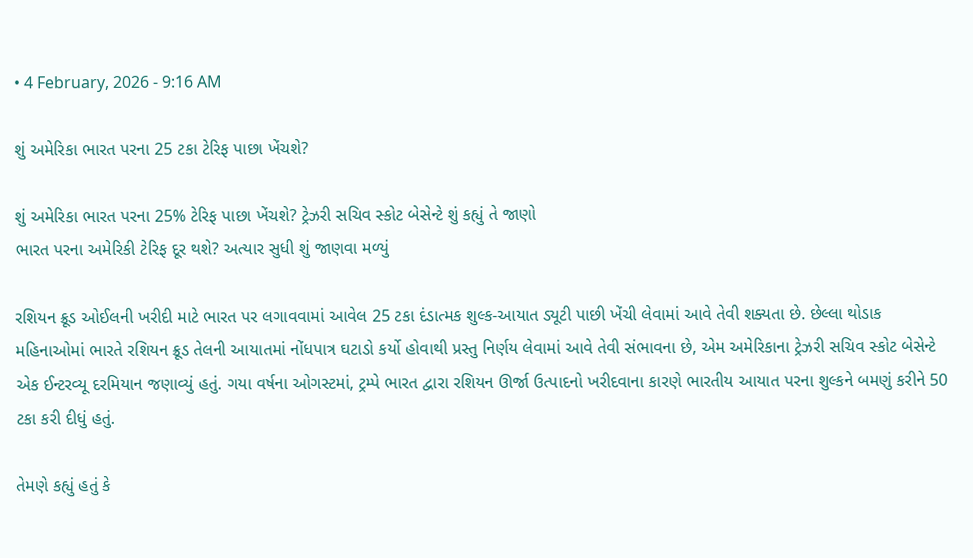• 4 February, 2026 - 9:16 AM

શું અમેરિકા ભારત પરના 25 ટકા ટેરિફ પાછા ખેંચશે?

શું અમેરિકા ભારત પરના 25% ટેરિફ પાછા ખેંચશે? ટ્રેઝરી સચિવ સ્કોટ બેસેન્ટે શું કહ્યું તે જાણો
ભારત પરના અમેરિકી ટેરિફ દૂર થશે? અત્યાર સુધી શું જાણવા મળ્યું

રશિયન ક્રૂડ ઓઈલની ખરીદી માટે ભારત પર લગાવવામાં આવેલ 25 ટકા દંડાત્મક શુલ્ક-આયાત ડ્યૂટી પાછી ખેંચી લેવામાં આવે તેવી શક્યતા છે. છેલ્લા થોડાક મહિનાઓમાં ભારતે રશિયન ક્રૂડ તેલની આયાતમાં નોંધપાત્ર ઘટાડો કર્યો હોવાથી પ્રસ્તુ નિર્ણય લેવામાં આવે તેવી સંભાવના છે, એમ અમેરિકાના ટ્રેઝરી સચિવ સ્કોટ બેસેન્ટે એક ઈન્ટરવ્યૂ દરમિયાન જણાવ્યું હતું. ગયા વર્ષના ઓગસ્ટમાં, ટ્રમ્પે ભારત દ્વારા રશિયન ઊર્જા ઉત્પાદનો ખરીદવાના કારણે ભારતીય આયાત પરના શુલ્કને બમણું કરીને 50 ટકા કરી દીધું હતું.

તેમણે કહ્યું હતું કે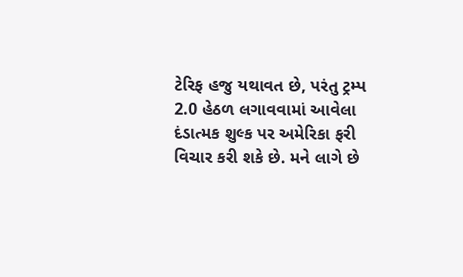ટેરિફ હજુ યથાવત છે, પરંતુ ટ્રમ્પ 2.0 હેઠળ લગાવવામાં આવેલા દંડાત્મક શુલ્ક પર અમેરિકા ફરી વિચાર કરી શકે છે. મને લાગે છે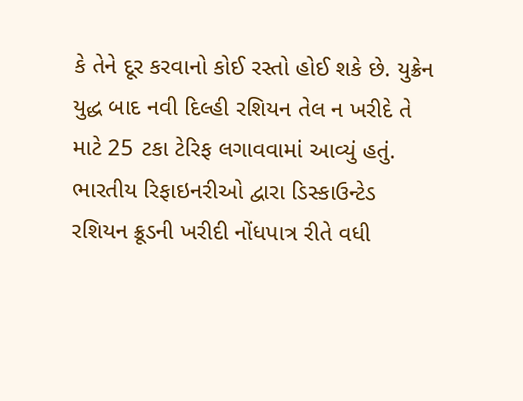કે તેને દૂર કરવાનો કોઈ રસ્તો હોઈ શકે છે. યુક્રેન યુદ્ધ બાદ નવી દિલ્હી રશિયન તેલ ન ખરીદે તે માટે 25 ટકા ટેરિફ લગાવવામાં આવ્યું હતું. ભારતીય રિફાઇનરીઓ દ્વારા ડિસ્કાઉન્ટેડ રશિયન ક્રૂડની ખરીદી નોંધપાત્ર રીતે વધી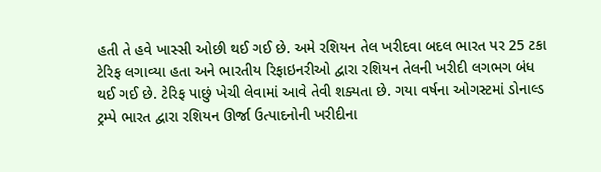હતી તે હવે ખાસ્સી ઓછી થઈ ગઈ છે. અમે રશિયન તેલ ખરીદવા બદલ ભારત પર 25 ટકા ટેરિફ લગાવ્યા હતા અને ભારતીય રિફાઇનરીઓ દ્વારા રશિયન તેલની ખરીદી લગભગ બંધ થઈ ગઈ છે. ટેરિફ પાછું ખેચી લેવામાં આવે તેવી શક્યતા છે. ગયા વર્ષના ઓગસ્ટમાં ડોનાલ્ડ ટ્રમ્પે ભારત દ્વારા રશિયન ઊર્જા ઉત્પાદનોની ખરીદીના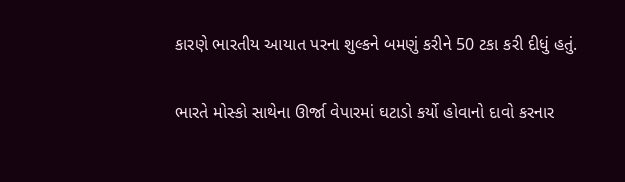કારણે ભારતીય આયાત પરના શુલ્કને બમણું કરીને 50 ટકા કરી દીધું હતું.

ભારતે મોસ્કો સાથેના ઊર્જા વેપારમાં ઘટાડો કર્યો હોવાનો દાવો કરનાર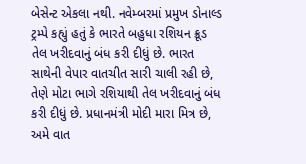બેસેન્ટ એકલા નથી. નવેમ્બરમાં પ્રમુખ ડોનાલ્ડ ટ્રમ્પે કહ્યું હતું કે ભારતે બહુધા રશિયન ક્રૂડ તેલ ખરીદવાનું બંધ કરી દીધું છે. ભારત સાથેની વેપાર વાતચીત સારી ચાલી રહી છે, તેણે મોટા ભાગે રશિયાથી તેલ ખરીદવાનું બંધ કરી દીધું છે. પ્રધાનમંત્રી મોદી મારા મિત્ર છે, અમે વાત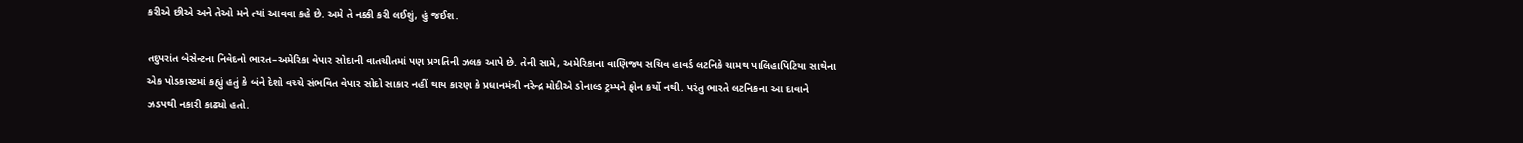કરીએ છીએ અને તેઓ મને ત્યાં આવવા કહે છે. અમે તે નક્કી કરી લઈશું, હું જઈશ.

તદુપરાંત બેસેન્ટના નિવેદનો ભારત–અમેરિકા વેપાર સોદાની વાતચીતમાં પણ પ્રગતિની ઝલક આપે છે. તેની સામે, અમેરિકાના વાણિજ્ય સચિવ હાવર્ડ લટનિકે ચામથ પાલિહાપિટિયા સાથેના એક પોડકાસ્ટમાં કહ્યું હતું કે બંને દેશો વચ્ચે સંભવિત વેપાર સોદો સાકાર નહીં થાય કારણ કે પ્રધાનમંત્રી નરેન્દ્ર મોદીએ ડોનાલ્ડ ટ્રમ્પને ફોન કર્યો નથી. પરંતુ ભારતે લટનિકના આ દાવાને ઝડપથી નકારી કાઢ્યો હતો.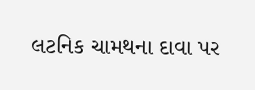લટનિક ચામથના દાવા પર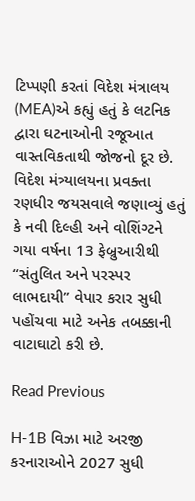ટિપ્પણી કરતાં વિદેશ મંત્રાલય (MEA)એ કહ્યું હતું કે લટનિક દ્વારા ઘટનાઓની રજૂઆત વાસ્તવિકતાથી જોજનો દૂર છે. વિદેશ મંત્ર્યાલયના પ્રવક્તા રણધીર જયસવાલે જણાવ્યું હતું કે નવી દિલ્હી અને વોશિંગ્ટને ગયા વર્ષના 13 ફેબ્રુઆરીથી “સંતુલિત અને પરસ્પર લાભદાયી” વેપાર કરાર સુધી પહોંચવા માટે અનેક તબક્કાની વાટાઘાટો કરી છે.

Read Previous

H-1B વિઝા માટે અરજી કરનારાઓને 2027 સુધી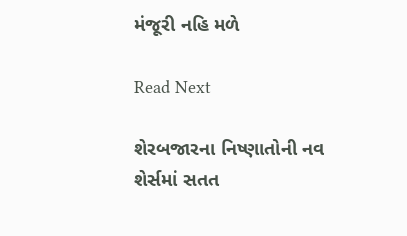મંજૂરી નહિ મળે

Read Next

શેરબજારના નિષ્ણાતોની નવ શેર્સમાં સતત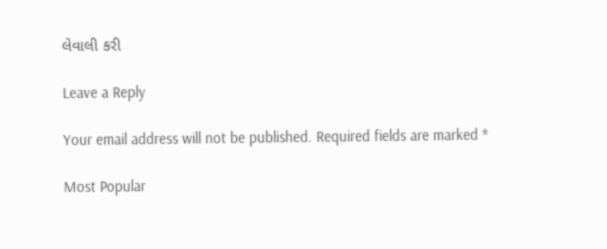લેવાલી કરી

Leave a Reply

Your email address will not be published. Required fields are marked *

Most Popular